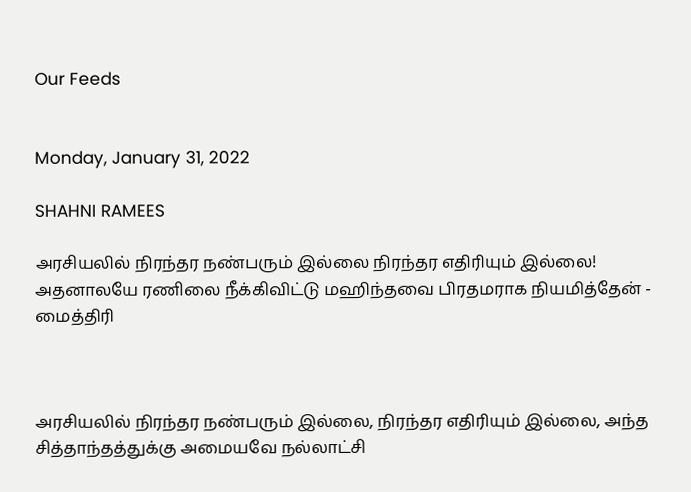Our Feeds


Monday, January 31, 2022

SHAHNI RAMEES

அரசியலில் நிரந்தர நண்பரும் இல்லை நிரந்தர எதிரியும் இல்லை! அதனாலயே ரணிலை நீக்கிவிட்டு மஹிந்தவை பிரதமராக நியமித்தேன் - மைத்திரி



அரசியலில் நிரந்தர நண்பரும் இல்லை, நிரந்தர எதிரியும் இல்லை, அந்த சித்தாந்தத்துக்கு அமையவே நல்லாட்சி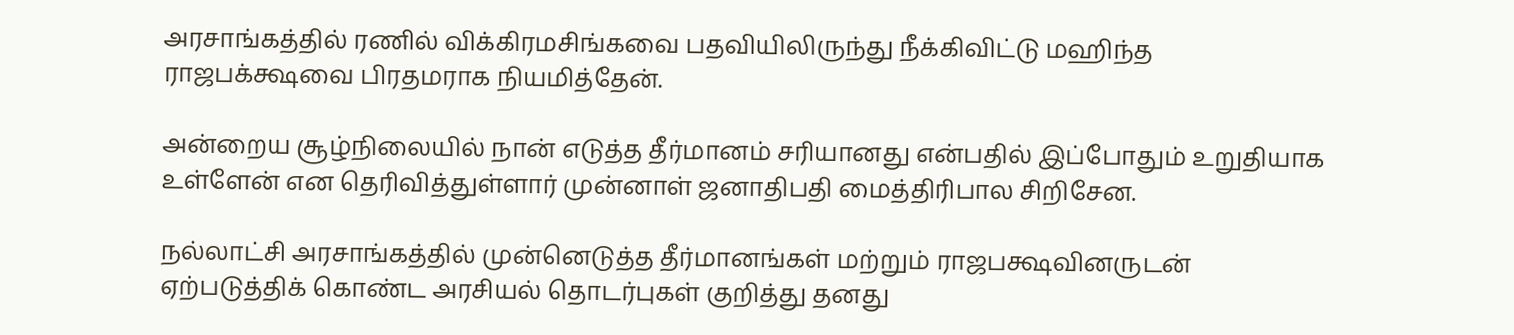அரசாங்கத்தில் ரணில் விக்கிரமசிங்கவை பதவியிலிருந்து நீக்கிவிட்டு மஹிந்த ராஜபக்க்ஷவை பிரதமராக நியமித்தேன்.

அன்றைய சூழ்நிலையில் நான் எடுத்த தீர்மானம் சரியானது என்பதில் இப்போதும் உறுதியாக உள்ளேன் என தெரிவித்துள்ளார் முன்னாள் ஜனாதிபதி மைத்திரிபால சிறிசேன.

நல்லாட்சி அரசாங்கத்தில் முன்னெடுத்த தீர்மானங்கள் மற்றும் ராஜபக்ஷவினருடன் ஏற்படுத்திக் கொண்ட அரசியல் தொடர்புகள் குறித்து தனது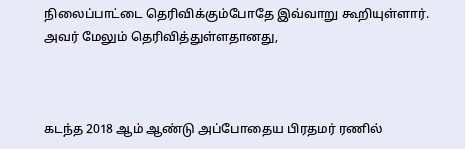நிலைப்பாட்டை தெரிவிக்கும்போதே இவ்வாறு கூறியுள்ளார். அவர் மேலும் தெரிவித்துள்ளதானது,



கடந்த 2018 ஆம் ஆண்டு அப்போதைய பிரதமர் ரணில்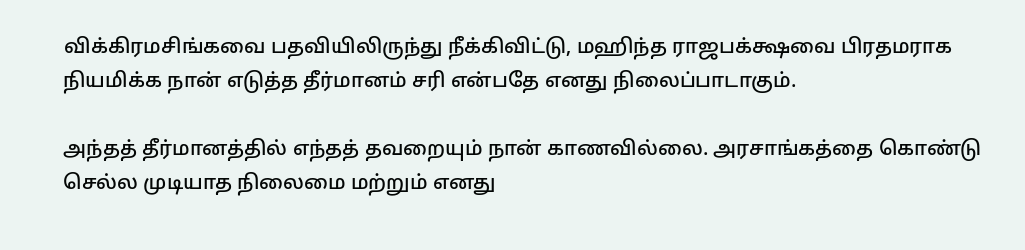விக்கிரமசிங்கவை பதவியிலிருந்து நீக்கிவிட்டு, மஹிந்த ராஜபக்க்ஷவை பிரதமராக நியமிக்க நான் எடுத்த தீர்மானம் சரி என்பதே எனது நிலைப்பாடாகும்.

அந்தத் தீர்மானத்தில் எந்தத் தவறையும் நான் காணவில்லை. அரசாங்கத்தை கொண்டு செல்ல முடியாத நிலைமை மற்றும் எனது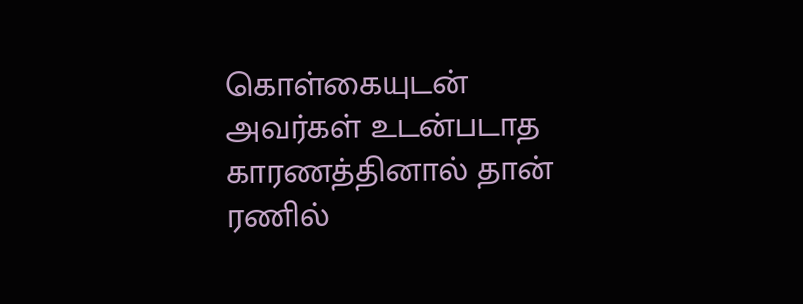கொள்கையுடன் அவர்கள் உடன்படாத காரணத்தினால் தான் ரணில்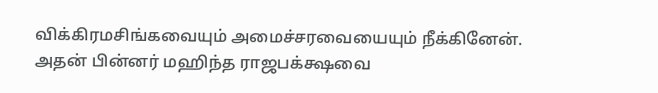விக்கிரமசிங்கவையும் அமைச்சரவையையும் நீக்கினேன். அதன் பின்னர் மஹிந்த ராஜபக்க்ஷவை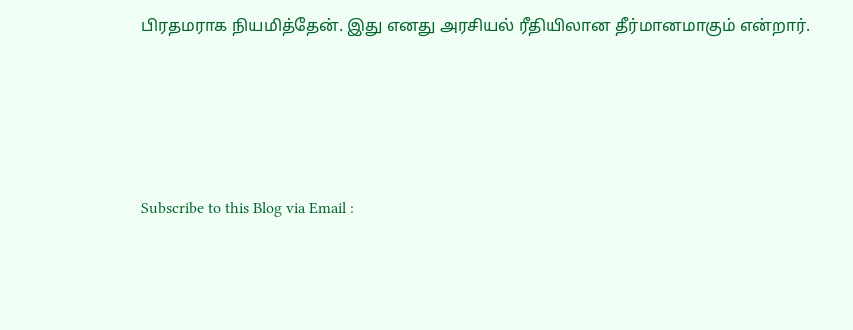பிரதமராக நியமித்தேன். இது எனது அரசியல் ரீதியிலான தீர்மானமாகும் என்றார்.




Subscribe to this Blog via Email :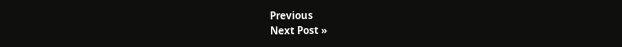Previous
Next Post »